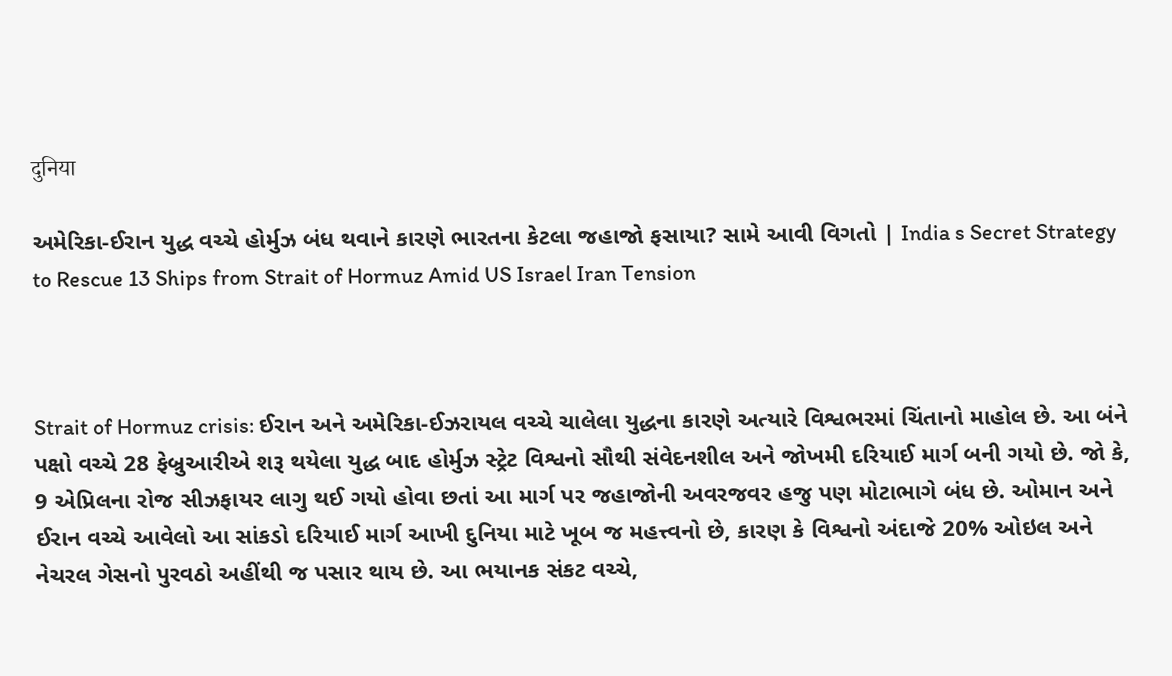दुनिया

અમેરિકા-ઈરાન યુદ્ધ વચ્ચે હોર્મુઝ બંધ થવાને કારણે ભારતના કેટલા જહાજો ફસાયા? સામે આવી વિગતો | India s Secret Strategy to Rescue 13 Ships from Strait of Hormuz Amid US Israel Iran Tension



Strait of Hormuz crisis: ઈરાન અને અમેરિકા-ઈઝરાયલ વચ્ચે ચાલેલા યુદ્ધના કારણે અત્યારે વિશ્વભરમાં ચિંતાનો માહોલ છે. આ બંને પક્ષો વચ્ચે 28 ફેબ્રુઆરીએ શરૂ થયેલા યુદ્ધ બાદ હોર્મુઝ સ્ટ્રેટ વિશ્વનો સૌથી સંવેદનશીલ અને જોખમી દરિયાઈ માર્ગ બની ગયો છે. જો કે, 9 એપ્રિલના રોજ સીઝફાયર લાગુ થઈ ગયો હોવા છતાં આ માર્ગ પર જહાજોની અવરજવર હજુ પણ મોટાભાગે બંધ છે. ઓમાન અને ઈરાન વચ્ચે આવેલો આ સાંકડો દરિયાઈ માર્ગ આખી દુનિયા માટે ખૂબ જ મહત્ત્વનો છે, કારણ કે વિશ્વનો અંદાજે 20% ઓઇલ અને નેચરલ ગેસનો પુરવઠો અહીંથી જ પસાર થાય છે. આ ભયાનક સંકટ વચ્ચે,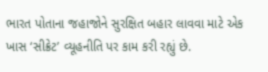ભારત પોતાના જહાજોને સુરક્ષિત બહાર લાવવા માટે એક ખાસ ‘સીક્રેટ’ વ્યૂહનીતિ પર કામ કરી રહ્યું છે.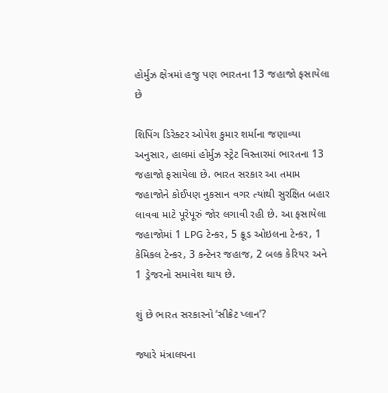હોર્મુઝ ક્ષેત્રમાં હજુ પણ ભારતના 13 જહાજો ફસાયેલા છે

શિપિંગ ડિરેક્ટર ઓપેશ કુમાર શર્માના જણાવ્યા અનુસાર, હાલમાં હોર્મુઝ સ્ટ્રેટ વિસ્તારમાં ભારતના 13 જહાજો ફસાયેલા છે. ભારત સરકાર આ તમામ જહાજોને કોઈપણ નુકસાન વગર ત્યાંથી સુરક્ષિત બહાર લાવવા માટે પૂરેપૂરું જોર લગાવી રહી છે. આ ફસાયેલા જહાજોમાં 1 LPG ટેન્કર, 5 ક્રૂડ ઓઇલના ટેન્કર, 1 કેમિકલ ટેન્કર, 3 કન્ટેનર જહાજ, 2 બલ્ક કેરિયર અને 1 ડ્રેજરનો સમાવેશ થાય છે.

શું છે ભારત સરકારનો ‘સીક્રેટ પ્લાન’?

જ્યારે મંત્રાલયના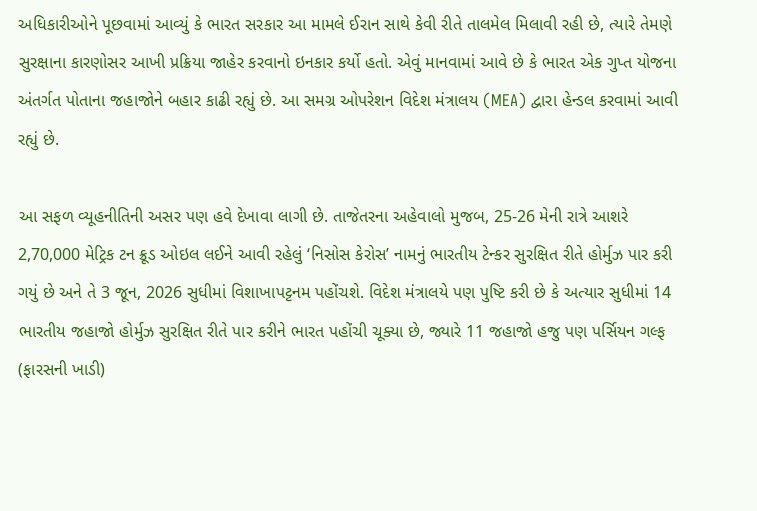અધિકારીઓને પૂછવામાં આવ્યું કે ભારત સરકાર આ મામલે ઈરાન સાથે કેવી રીતે તાલમેલ મિલાવી રહી છે, ત્યારે તેમણે સુરક્ષાના કારણોસર આખી પ્રક્રિયા જાહેર કરવાનો ઇનકાર કર્યો હતો. એવું માનવામાં આવે છે કે ભારત એક ગુપ્ત યોજના અંતર્ગત પોતાના જહાજોને બહાર કાઢી રહ્યું છે. આ સમગ્ર ઓપરેશન વિદેશ મંત્રાલય (MEA) દ્વારા હેન્ડલ કરવામાં આવી રહ્યું છે.

આ સફળ વ્યૂહનીતિની અસર પણ હવે દેખાવા લાગી છે. તાજેતરના અહેવાલો મુજબ, 25-26 મેની રાત્રે આશરે 2,70,000 મેટ્રિક ટન ક્રૂડ ઓઇલ લઈને આવી રહેલું ‘નિસોસ કેરોસ’ નામનું ભારતીય ટેન્કર સુરક્ષિત રીતે હોર્મુઝ પાર કરી ગયું છે અને તે 3 જૂન, 2026 સુધીમાં વિશાખાપટ્ટનમ પહોંચશે. વિદેશ મંત્રાલયે પણ પુષ્ટિ કરી છે કે અત્યાર સુધીમાં 14 ભારતીય જહાજો હોર્મુઝ સુરક્ષિત રીતે પાર કરીને ભારત પહોંચી ચૂક્યા છે, જ્યારે 11 જહાજો હજુ પણ પર્સિયન ગલ્ફ (ફારસની ખાડી)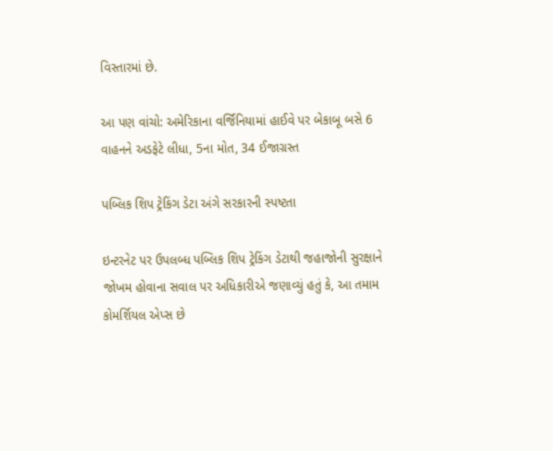વિસ્તારમાં છે.

આ પણ વાંચો: અમેરિકાના વર્જિનિયામાં હાઈવે પર બેકાબૂ બસે 6 વાહનને અડફેટે લીધા, 5ના મોત, 34 ઈજાગ્રસ્ત

પબ્લિક શિપ ટ્રેકિંગ ડેટા અંગે સરકારની સ્પષ્ટતા

ઇન્ટરનેટ પર ઉપલબ્ધ પબ્લિક શિપ ટ્રેકિંગ ડેટાથી જહાજોની સુરક્ષાને જોખમ હોવાના સવાલ પર અધિકારીએ જણાવ્યું હતું કે, આ તમામ કોમર્શિયલ એપ્સ છે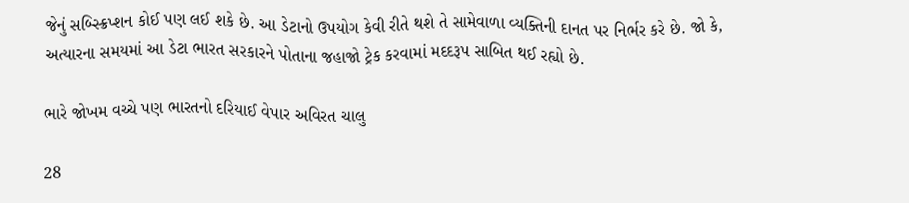જેનું સબ્સ્ક્રિપ્શન કોઈ પણ લઈ શકે છે. આ ડેટાનો ઉપયોગ કેવી રીતે થશે તે સામેવાળા વ્યક્તિની દાનત પર નિર્ભર કરે છે. જો કે, અત્યારના સમયમાં આ ડેટા ભારત સરકારને પોતાના જહાજો ટ્રેક કરવામાં મદદરૂપ સાબિત થઈ રહ્યો છે.

ભારે જોખમ વચ્ચે પણ ભારતનો દરિયાઈ વેપાર અવિરત ચાલુ

28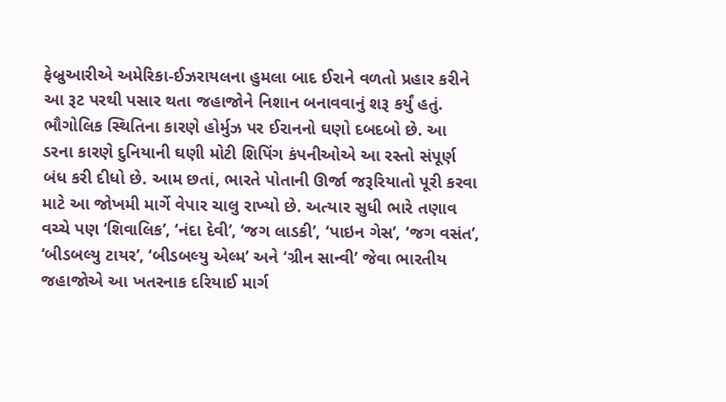ફેબ્રુઆરીએ અમેરિકા-ઈઝરાયલના હુમલા બાદ ઈરાને વળતો પ્રહાર કરીને આ રૂટ પરથી પસાર થતા જહાજોને નિશાન બનાવવાનું શરૂ કર્યું હતું. ભૌગોલિક સ્થિતિના કારણે હોર્મુઝ પર ઈરાનનો ઘણો દબદબો છે. આ ડરના કારણે દુનિયાની ઘણી મોટી શિપિંગ કંપનીઓએ આ રસ્તો સંપૂર્ણ બંધ કરી દીધો છે. આમ છતાં, ભારતે પોતાની ઊર્જા જરૂરિયાતો પૂરી કરવા માટે આ જોખમી માર્ગે વેપાર ચાલુ રાખ્યો છે. અત્યાર સુધી ભારે તણાવ વચ્ચે પણ ‘શિવાલિક’, ‘નંદા દેવી’, ‘જગ લાડકી’, ‘પાઇન ગેસ’, ‘જગ વસંત’, ‘બીડબલ્યુ ટાયર’, ‘બીડબલ્યુ એલ્મ’ અને ‘ગ્રીન સાન્વી’ જેવા ભારતીય જહાજોએ આ ખતરનાક દરિયાઈ માર્ગ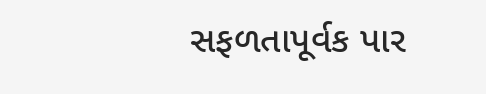સફળતાપૂર્વક પાર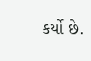કર્યો છે.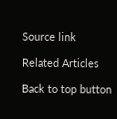Source link

Related Articles

Back to top button